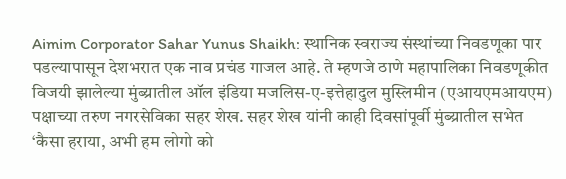Aimim Corporator Sahar Yunus Shaikh: स्थानिक स्वराज्य संस्थांच्या निवडणूका पार पडल्यापासून देशभरात एक नाव प्रचंड गाजल आहे. ते म्हणजे ठाणे महापालिका निवडणूकीत विजयी झालेल्या मुंब्य्रातील ऑल इंडिया मजलिस-ए-इत्तेहादुल मुस्लिमीन (एआयएमआयएम) पक्षाच्या तरुण नगरसेविका सहर शेख. सहर शेख यांनी काही दिवसांपूर्वी मुंब्य्रातील सभेत ‘कैसा हराया, अभी हम लोगो को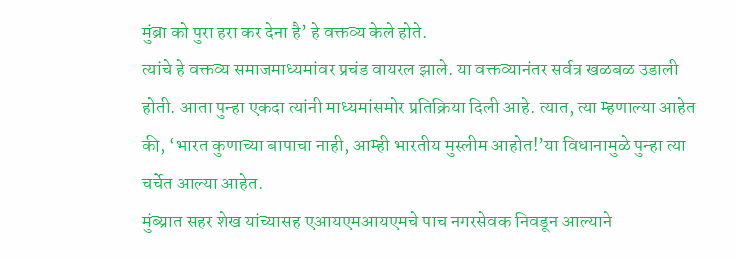मुंब्रा को पुरा हरा कर देना है’ हे वक्तव्य केले होते.
त्यांचे हे वक्तव्य समाजमाध्यमांवर प्रचंड वायरल झाले. या वक्तव्यानंतर सर्वत्र खळबळ उडाली होती. आता पुन्हा एकदा त्यांनी माध्यमांसमोर प्रतिक्रिया दिली आहे. त्यात, त्या म्हणाल्या आहेत की, ‘भारत कुणाच्या बापाचा नाही, आम्ही भारतीय मुस्लीम आहोत!’या विधानामुळे पुन्हा त्या चर्चेत आल्या आहेत.
मुंब्य्रात सहर शेख यांच्यासह एआयएमआयएमचे पाच नगरसेवक निवडून आल्याने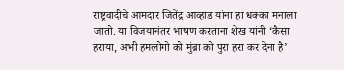राष्ट्रवादीचे आमदार जितेंद्र आव्हाड यांना हा धक्का मनाला जातो. या विजयानंतर भाषण करताना शेख यांनी ‘कैसा हराया, अभी हमलोगो को मुंब्रा को पुरा हरा कर देना है’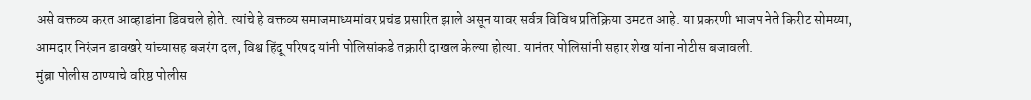असे वक्तव्य करत आव्हाडांना डिवचले होते. त्यांचे हे वक्तव्य समाजमाध्यमांवर प्रचंड प्रसारित झाले असून यावर सर्वत्र विविध प्रतिक्रिया उमटत आहे. या प्रकरणी भाजप नेते किरीट सोमय्या, आमदार निरंजन डावखरे यांच्यासह बजरंग दल, विश्व हिंदू परिषद यांनी पोलिसांकडे तक्रारी दाखल केल्या होत्या. यानंतर पोलिसांनी सहार शेख यांना नोटीस बजावली.
मुंब्रा पोलीस ठाण्याचे वरिष्ठ पोलीस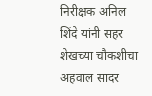निरीक्षक अनिल शिंदे यांनी सहर शेखच्या चौकशीचा अहवाल सादर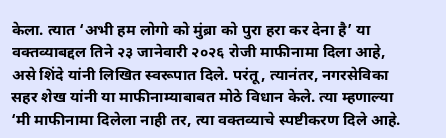केला. त्यात ‘अभी हम लोगो को मुंब्रा को पुरा हरा कर देना है’ या वक्तव्याबद्दल तिने २३ जानेवारी २०२६ रोजी माफीनामा दिला आहे, असे शिंदे यांनी लिखित स्वरूपात दिले. परंतू, त्यानंतर, नगरसेविका सहर शेख यांनी या माफीनाम्याबाबत मोठे विधान केले. त्या म्हणाल्या ‘मी माफीनामा दिलेला नाही तर, त्या वक्तव्याचे स्पष्टीकरण दिले आहे.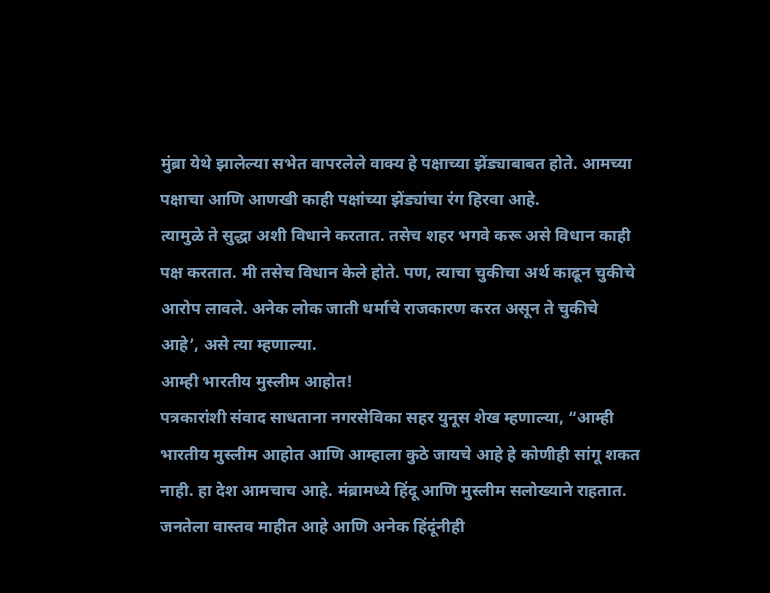मुंब्रा येथे झालेल्या सभेत वापरलेले वाक्य हे पक्षाच्या झेंड्याबाबत होते. आमच्या पक्षाचा आणि आणखी काही पक्षांच्या झेंड्यांचा रंग हिरवा आहे.
त्यामुळे ते सुद्धा अशी विधाने करतात. तसेच शहर भगवे करू असे विधान काही पक्ष करतात. मी तसेच विधान केले होते. पण, त्याचा चुकीचा अर्थ काढून चुकीचे आरोप लावले. अनेक लोक जाती धर्माचे राजकारण करत असून ते चुकीचे आहे’, असे त्या म्हणाल्या.
आम्ही भारतीय मुस्लीम आहोत!
पत्रकारांशी संवाद साधताना नगरसेविका सहर युनूस शेख म्हणाल्या, “आम्ही भारतीय मुस्लीम आहोत आणि आम्हाला कुठे जायचे आहे हे कोणीही सांगू शकत नाही. हा देश आमचाच आहे. मंब्रामध्ये हिंदू आणि मुस्लीम सलोख्याने राहतात. जनतेला वास्तव माहीत आहे आणि अनेक हिंदूंनीही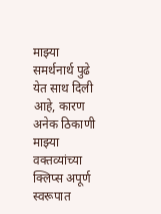माझ्या समर्थनार्थ पुढे येत साथ दिली आहे, कारण अनेक ठिकाणी माझ्या वक्तव्यांच्या क्लिप्स अपूर्ण स्वरूपात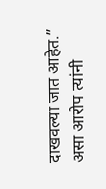दाखवल्या जात आहेत.” असा आरोप त्यांनी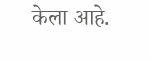केला आहे.